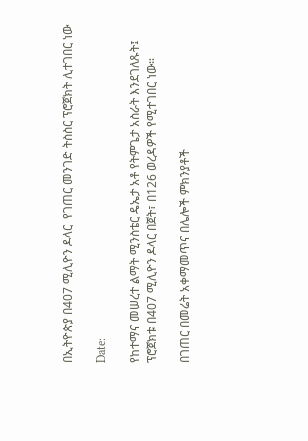በኢትዮጵያ በ407 ሚሊዮን ዶላር  የገጠር መንገድ ትስስር ፕሮጀክት ሊተገበር ነው

Date:

የከተማና መሠረተ ልማት ሚንስቴር ዴኤታ አቶ የትምጌታ አስራት እንደገለጹት፤ ፕሮጀክቱ በ407 ሚሊዮን ዶላር በጀት፣ በ126 ወረዳዎች የሚተገበር ነው።

በገጠር በመሬት አቀማመጥና በሌሎች ምክንያቶች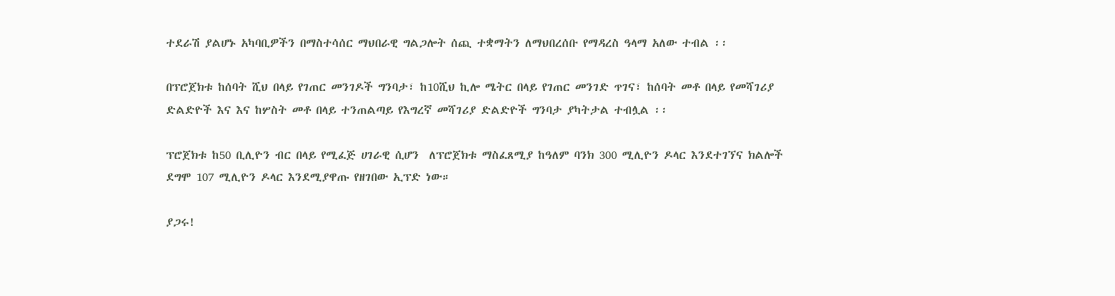ተደራሽ ያልሆኑ አካባቢዎችን በማስተሳሰር ማህበራዊ ግልጋሎት ሰጪ ተቋማትን ለማህበረሰቡ የማዳረስ ዓላማ አለው ተብል ፡፡

በፕሮጀክቱ ከሰባት ሺህ በላይ የገጠር መንገዶች ግንባታ፣ ከ10ሺህ ኪሎ ሜትር በላይ የገጠር መንገድ ጥገና፣ ከሰባት መቶ በላይ የመሻገሪያ ድልድዮች እና እና ከሦስት መቶ በላይ ተንጠልጣይ የእግረኛ መሻገሪያ ድልድዮች ግንባታ ያካትታል ተብሏል ፡፡

ፕሮጀክቱ ከ50 ቢሊዮን ብር በላይ የሚፈጅ ሀገራዊ ሲሆን  ለፕሮጀክቱ ማስፈጸሚያ ከዓለም ባንክ 300 ሚሊዮን ዶላር እንደተገኘና ክልሎች ደግሞ 107 ሚሊዮን ዶላር እንደሚያዋጡ የዘገበው ኢፕድ ነው።

ያጋሩ!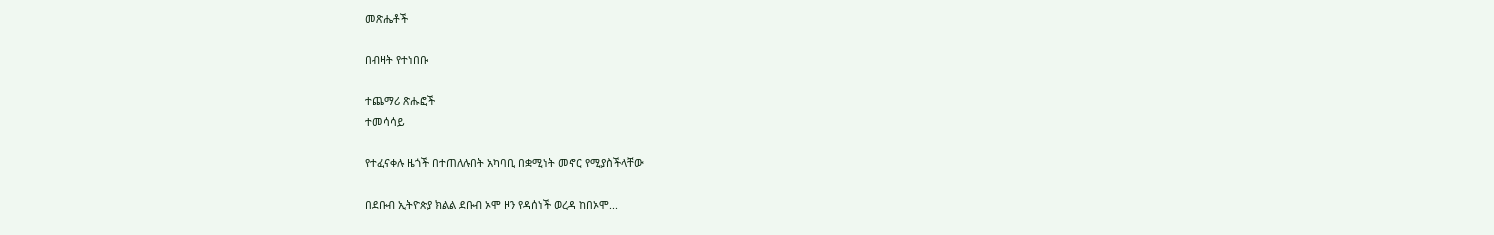መጽሔቶች

በብዛት የተነበቡ

ተጨማሪ ጽሑፎች
ተመሳሳይ

የተፈናቀሉ ዜጎች በተጠለሉበት አካባቢ በቋሚነት መኖር የሚያስችላቸው

በደቡብ ኢትዮጵያ ክልል ደቡብ ኦሞ ዞን የዳሰነች ወረዳ ከበኦሞ...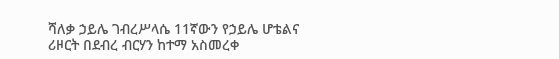ሻለቃ ኃይሌ ገብረሥላሴ 11ኛውን የኃይሌ ሆቴልና ሪዞርት በደብረ ብርሃን ከተማ አስመረቀ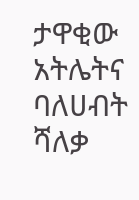ታዋቂው አትሌትና ባለሀብት ሻለቃ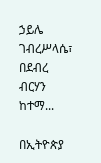ኃይሌ ገብረሥላሴ፣ በደብረ ብርሃን ከተማ...

በኢትዮጵያ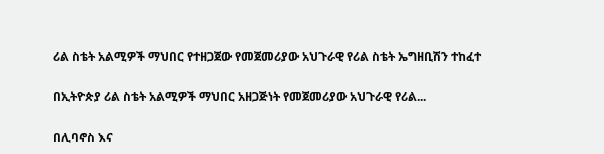ሪል ስቴት አልሚዎች ማህበር የተዘጋጀው የመጀመሪያው አህጉራዊ የሪል ስቴት ኤግዘቢሽን ተከፈተ

በኢትዮጵያ ሪል ስቴት አልሚዎች ማህበር አዘጋጅነት የመጀመሪያው አህጉራዊ የሪል...

በሊባኖስ እና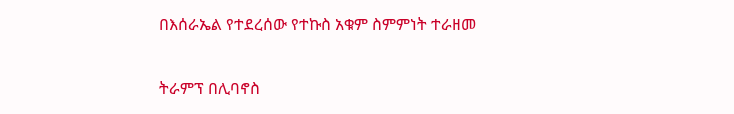በእሰራኤል የተደረሰው የተኩስ አቁም ስምምነት ተራዘመ

ትራምፕ በሊባኖስ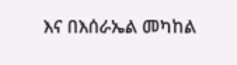እና በእሰራኤል መካከል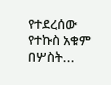የተደረሰው የተኩስ አቁም በሦስት...